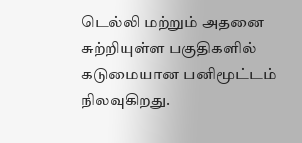டெல்லி மற்றும் அதனை சுற்றியுள்ள பகுதிகளில் கடுமையான பனிமூட்டம் நிலவுகிறது.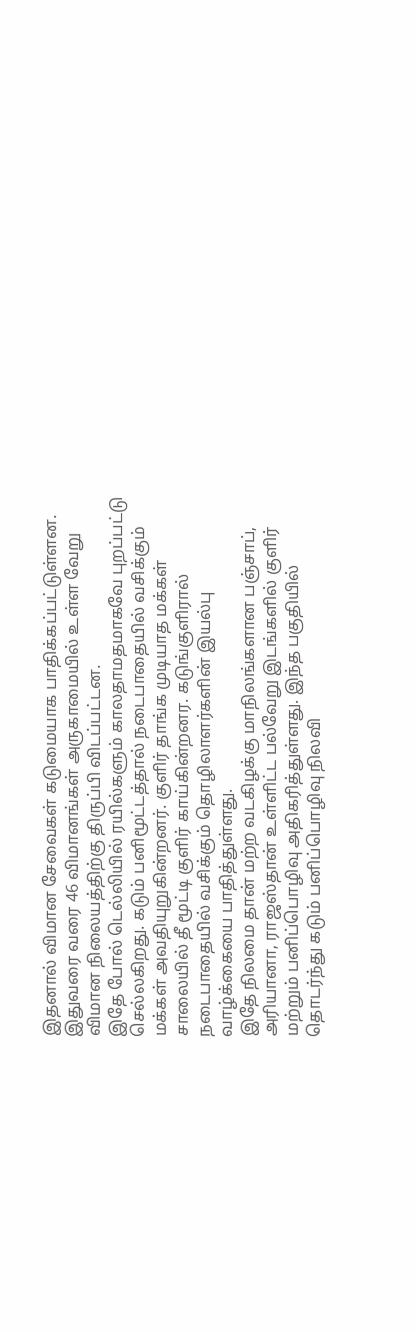இதனால் விமான சேவைகள் கடுமையாக பாதிக்கப்பட்டுள்ளன. இதுவரை வரை 46 விமானங்கள் அருகாமையில் உள்ள வேறு விமான நிலையத்திற்கு திருப்பி விடப்பட்டன.
இதே போல் டெல்லியில் ரயில்களும் காலதாமதமாகவே புறப்பட்டு செல்லகிறது. கடும் பனிமூட்டத்தால் நடைபாதையில் வசிக்கும் மக்கள் அவதியுறுகின்றனர். குளிர் தாங்க முடியாத மக்கள் சாலையில் தீ மூட்டி குளிர் காய்கின்றனர. கடுங்குளிரால் நடைபாதையில் வசிக்கும் தொழிலாளர்களின் இயல்பு வாழ்க்கையை பாதித்துள்ளது.
இதே நிலமை தான் மற்ற வடகிழக்கு மாநிலங்களான பஞ்சாப், அரியானா, ராஜஸ்தான் உள்ளிட்ட பல்வேறு இடங்களில் குளிர் மற்றும் பனிப்பொழிவு அதிகரித்துள்ளது. இந்த பகுதியில் தொடர்ந்து கடும் பனிப்பொழிவு நிலவி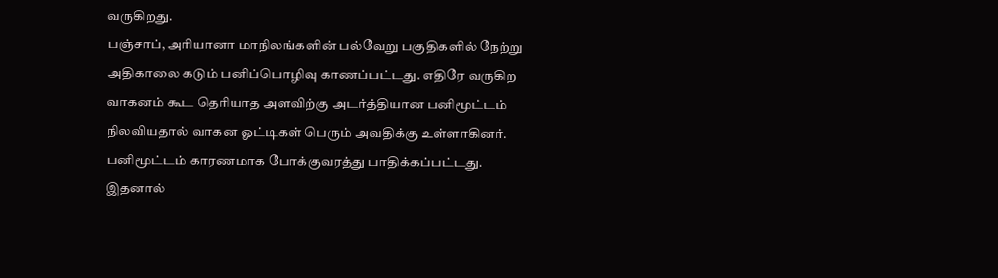வருகிறது.
பஞ்சாப், அரியானா மாநிலங்களின் பல்வேறு பகுதிகளில் நேற்று அதிகாலை கடும் பனிப்பொழிவு காணப்பட்டது. எதிரே வருகிற வாகனம் கூட தெரியாத அளவிற்கு அடர்த்தியான பனிமூட்டம் நிலவியதால் வாகன ஓட்டிகள் பெரும் அவதிக்கு உள்ளாகினர். பனிமூட்டம் காரணமாக போக்குவரத்து பாதிக்கப்பட்டது. இதனால்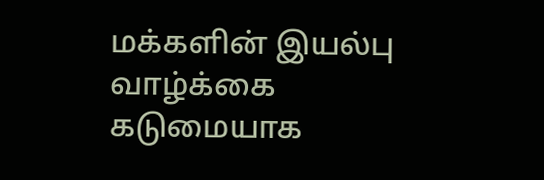மக்களின் இயல்பு வாழ்க்கை கடுமையாக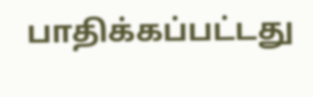பாதிக்கப்பட்டது